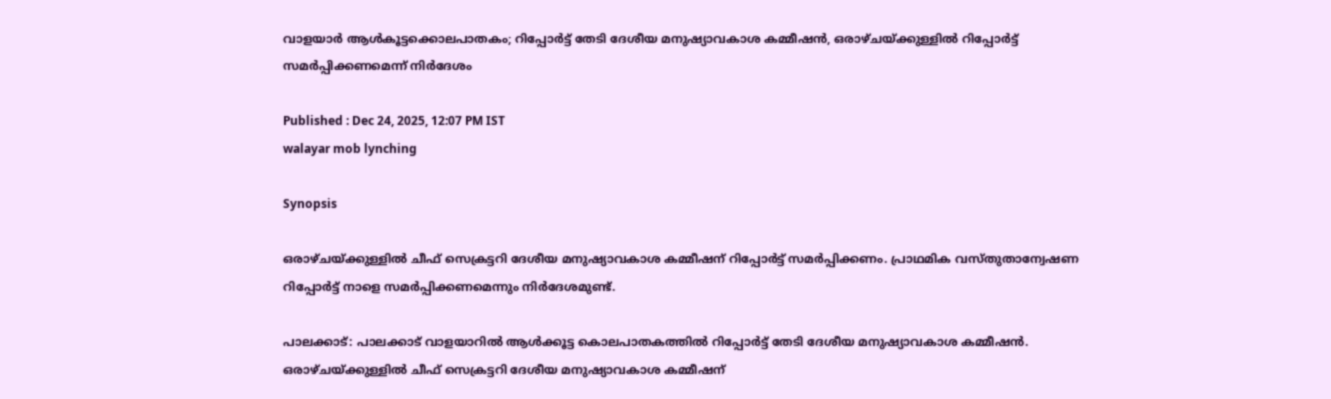വാളയാർ ആൾകൂട്ടക്കൊലപാതകം; റിപ്പോർട്ട് തേടി ദേശീയ മനുഷ്യാവകാശ കമ്മീഷൻ, ഒരാഴ്ചയ്ക്കുള്ളിൽ റിപ്പോർട്ട് സമർപ്പിക്കണമെന്ന് നിര്‍ദേശം

Published : Dec 24, 2025, 12:07 PM IST
walayar mob lynching

Synopsis

ഒരാഴ്ചയ്ക്കുള്ളിൽ ചീഫ് സെക്രട്ടറി ദേശീയ മനുഷ്യാവകാശ കമ്മീഷന് റിപ്പോർട്ട് സമർപ്പിക്കണം. പ്രാഥമിക വസ്തുതാന്വേഷണ റിപ്പോർട്ട് നാളെ സമർപ്പിക്കണമെന്നും നിര്‍ദേശമുണ്ട്.

പാലക്കാട്: പാലക്കാട് വാളയാറില്‍ ആൾക്കൂട്ട കൊലപാതകത്തിൽ റിപ്പോർട്ട് തേടി ദേശീയ മനുഷ്യാവകാശ കമ്മീഷൻ. ഒരാഴ്ചയ്ക്കുള്ളിൽ ചീഫ് സെക്രട്ടറി ദേശീയ മനുഷ്യാവകാശ കമ്മീഷന്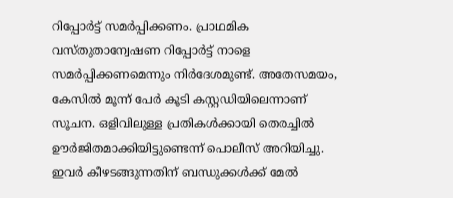റിപ്പോർട്ട് സമർപ്പിക്കണം. പ്രാഥമിക വസ്തുതാന്വേഷണ റിപ്പോർട്ട് നാളെ സമർപ്പിക്കണമെന്നും നിര്‍ദേശമുണ്ട്. അതേസമയം, കേസില്‍ മൂന്ന് പേർ കൂടി കസ്റ്റഡിയിലെന്നാണ് സൂചന. ഒളിവിലുള്ള പ്രതികൾക്കായി തെരച്ചിൽ ഊർജിതമാക്കിയിട്ടുണ്ടെന്ന് പൊലീസ് അറിയിച്ചു. ഇവർ കീഴടങ്ങുന്നതിന് ബന്ധുക്കൾക്ക് മേൽ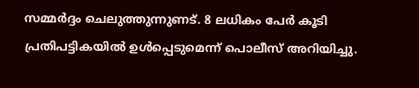സമ്മർദ്ദം ചെലുത്തുന്നുണട്. 8 ലധികം പേർ കൂടി പ്രതിപട്ടികയിൽ ഉൾപ്പെടുമെന്ന് പൊലീസ് അറിയിച്ചു.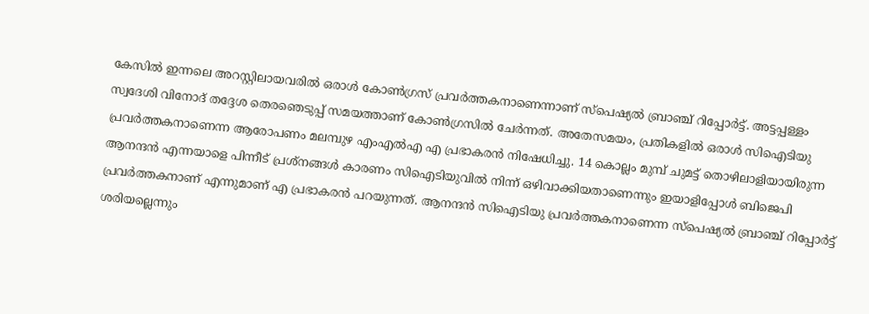കേസില്‍ ഇന്നലെ അറസ്റ്റിലായവരിൽ ഒരാൾ കോൺഗ്രസ് പ്രവർത്തകനാണെന്നാണ് സ്പെഷ്യൽ ബ്രാഞ്ച് റിപ്പോർട്ട്. അട്ടപ്പള്ളം സ്വദേശി വിനോദ് തദ്ദേശ തെരഞെടുപ്പ് സമയത്താണ് കോൺഗ്രസിൽ ചേർന്നത്. അതേസമയം, പ്രതികളിൽ ഒരാൾ സിഐടിയു പ്രവ‍ർത്തകനാണെന്ന ആരോപണം മലമ്പുഴ എംഎൽഎ എ പ്രഭാകരൻ നിഷേധിച്ചു. 14 കൊല്ലം മുമ്പ് ചുമട്ട് തൊഴിലാളിയായിരുന്ന ആനന്ദൻ എന്നയാളെ പിന്നീട് പ്രശ്നങ്ങൾ കാരണം സിഐടിയുവിൽ നിന്ന് ഒഴിവാക്കിയതാണെന്നും ഇയാളിപ്പോൾ ബിജെപി പ്രവർത്തകനാണ് എന്നുമാണ് എ പ്രഭാകരൻ പറയുന്നത്. ആനന്ദൻ സിഐടിയു പ്രവ‍ർത്തകനാണെന്ന സ്പെഷ്യൽ ബ്രാഞ്ച് റിപ്പോർട്ട് ശരിയല്ലെന്നും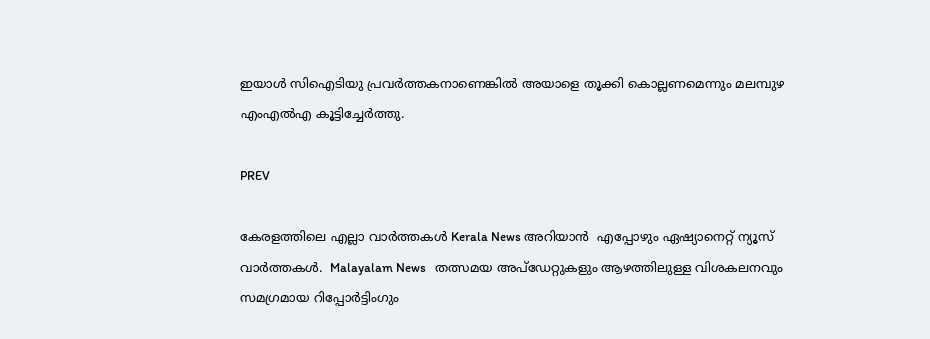ഇയാള്‍ സിഐടിയു പ്രവ‍ർത്തകനാണെങ്കിൽ അയാളെ തൂക്കി കൊല്ലണമെന്നും മലമ്പുഴ എംഎൽഎ കൂട്ടിച്ചേര്‍ത്തു.

PREV

കേരളത്തിലെ എല്ലാ വാർത്തകൾ Kerala News അറിയാൻ  എപ്പോഴും ഏഷ്യാനെറ്റ് ന്യൂസ് വാർത്തകൾ.  Malayalam News   തത്സമയ അപ്‌ഡേറ്റുകളും ആഴത്തിലുള്ള വിശകലനവും സമഗ്രമായ റിപ്പോർട്ടിംഗും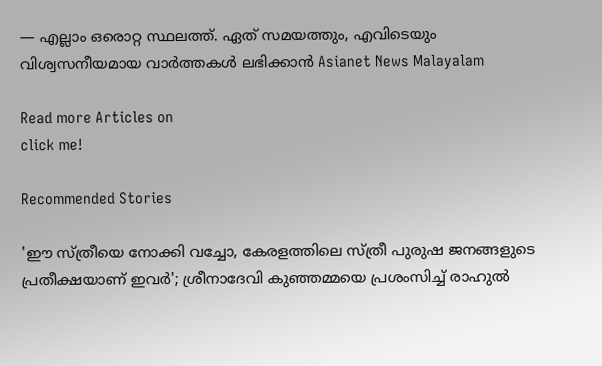— എല്ലാം ഒരൊറ്റ സ്ഥലത്ത്. ഏത് സമയത്തും, എവിടെയും വിശ്വസനീയമായ വാർത്തകൾ ലഭിക്കാൻ Asianet News Malayalam

Read more Articles on
click me!

Recommended Stories

'ഈ സ്ത്രീയെ നോക്കി വച്ചോ, കേരളത്തിലെ സ്ത്രീ പുരുഷ ജനങ്ങളുടെ പ്രതീക്ഷയാണ് ഇവർ'; ശ്രീനാദേവി കുഞ്ഞമ്മയെ പ്രശംസിച്ച് രാഹുൽ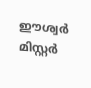ഈശ്വർ
മിസ്റ്റർ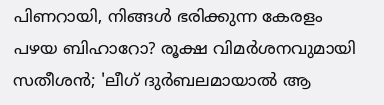പിണറായി, നിങ്ങൾ ഭരിക്കുന്ന കേരളം പഴയ ബിഹാറോ? രൂക്ഷ വിമർശനവുമായി സതീശൻ; 'ലീഗ് ദുർബലമായാൽ ആ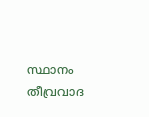സ്ഥാനം തീവ്രവാദ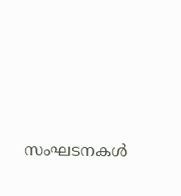സംഘടനകൾ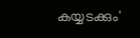കയ്യടക്കും'